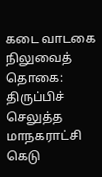கடை வாடகை நிலுவைத் தொகை: திருப்பிச் செலுத்த மாநகராட்சி கெடு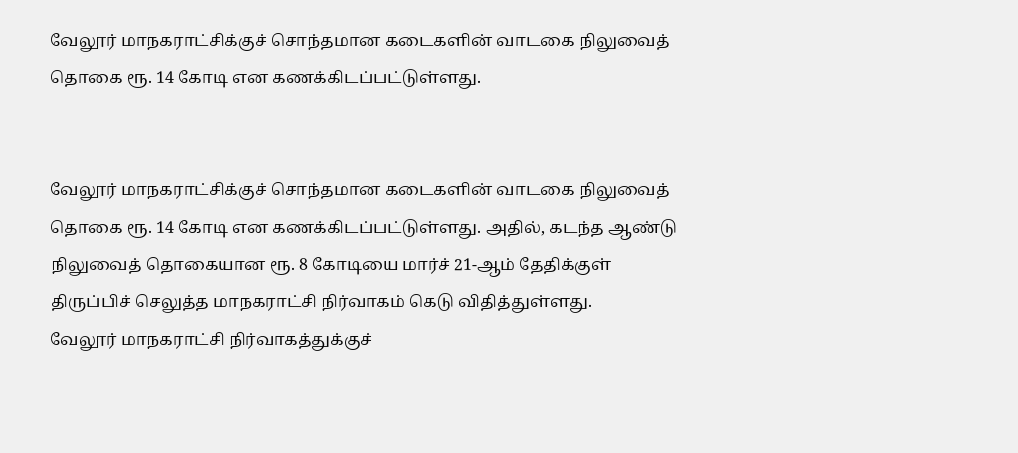வேலூர் மாநகராட்சிக்குச் சொந்தமான கடைகளின் வாடகை நிலுவைத் தொகை ரூ. 14 கோடி என கணக்கிடப்பட்டுள்ளது.


வேலூர் மாநகராட்சிக்குச் சொந்தமான கடைகளின் வாடகை நிலுவைத் தொகை ரூ. 14 கோடி என கணக்கிடப்பட்டுள்ளது. அதில், கடந்த ஆண்டு நிலுவைத் தொகையான ரூ. 8 கோடியை மார்ச் 21-ஆம் தேதிக்குள் திருப்பிச் செலுத்த மாநகராட்சி நிர்வாகம் கெடு விதித்துள்ளது.
வேலூர் மாநகராட்சி நிர்வாகத்துக்குச்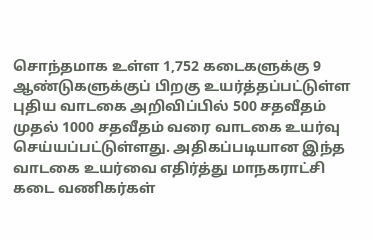சொந்தமாக உள்ள 1,752 கடைகளுக்கு 9 ஆண்டுகளுக்குப் பிறகு உயர்த்தப்பட்டுள்ள புதிய வாடகை அறிவிப்பில் 500 சதவீதம் முதல் 1000 சதவீதம் வரை வாடகை உயர்வு செய்யப்பட்டுள்ளது. அதிகப்படியான இந்த வாடகை உயர்வை எதிர்த்து மாநகராட்சி கடை வணிகர்கள்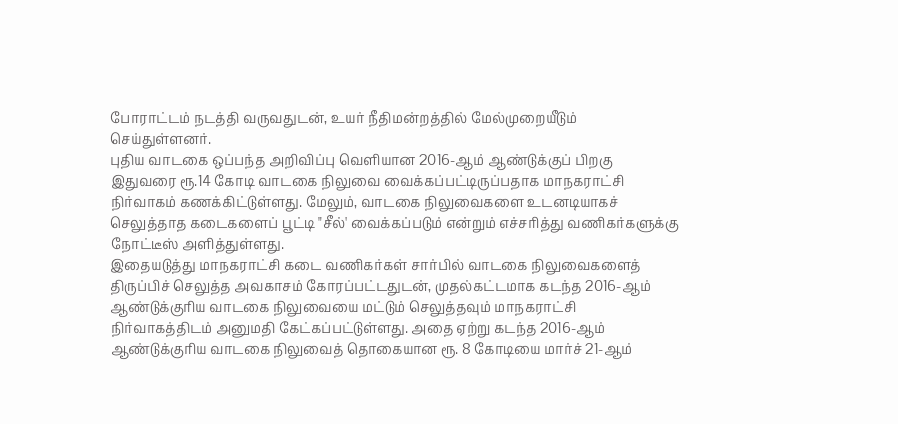போராட்டம் நடத்தி வருவதுடன், உயர் நீதிமன்றத்தில் மேல்முறையீடும் செய்துள்ளனர்.
புதிய வாடகை ஒப்பந்த அறிவிப்பு வெளியான 2016-ஆம் ஆண்டுக்குப் பிறகு இதுவரை ரூ.14 கோடி வாடகை நிலுவை வைக்கப்பட்டிருப்பதாக மாநகராட்சி நிர்வாகம் கணக்கிட்டுள்ளது. மேலும், வாடகை நிலுவைகளை உடனடியாகச் செலுத்தாத கடைகளைப் பூட்டி "சீல்' வைக்கப்படும் என்றும் எச்சரித்து வணிகர்களுக்கு நோட்டீஸ் அளித்துள்ளது.
இதையடுத்து மாநகராட்சி கடை வணிகர்கள் சார்பில் வாடகை நிலுவைகளைத் திருப்பிச் செலுத்த அவகாசம் கோரப்பட்டதுடன், முதல்கட்டமாக கடந்த 2016-ஆம் ஆண்டுக்குரிய வாடகை நிலுவையை மட்டும் செலுத்தவும் மாநகராட்சி நிர்வாகத்திடம் அனுமதி கேட்கப்பட்டுள்ளது. அதை ஏற்று கடந்த 2016-ஆம் ஆண்டுக்குரிய வாடகை நிலுவைத் தொகையான ரூ. 8 கோடியை மார்ச் 21-ஆம்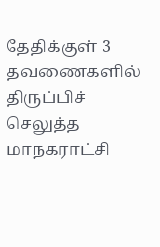தேதிக்குள் 3 தவணைகளில் திருப்பிச் செலுத்த மாநகராட்சி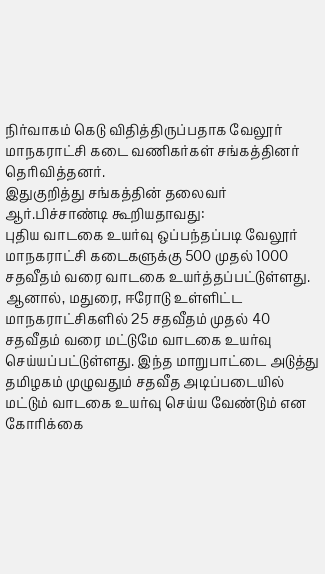நிர்வாகம் கெடு விதித்திருப்பதாக வேலூர் மாநகராட்சி கடை வணிகர்கள் சங்கத்தினர் தெரிவித்தனர்.
இதுகுறித்து சங்கத்தின் தலைவர் ஆர்.பிச்சாண்டி கூறியதாவது:
புதிய வாடகை உயர்வு ஒப்பந்தப்படி வேலூர் மாநகராட்சி கடைகளுக்கு 500 முதல் 1000 சதவீதம் வரை வாடகை உயர்த்தப்பட்டுள்ளது. ஆனால், மதுரை, ஈரோடு உள்ளிட்ட மாநகராட்சிகளில் 25 சதவீதம் முதல் 40 சதவீதம் வரை மட்டுமே வாடகை உயர்வு செய்யப்பட்டுள்ளது. இந்த மாறுபாட்டை அடுத்து தமிழகம் முழுவதும் சதவீத அடிப்படையில் மட்டும் வாடகை உயர்வு செய்ய வேண்டும் என கோரிக்கை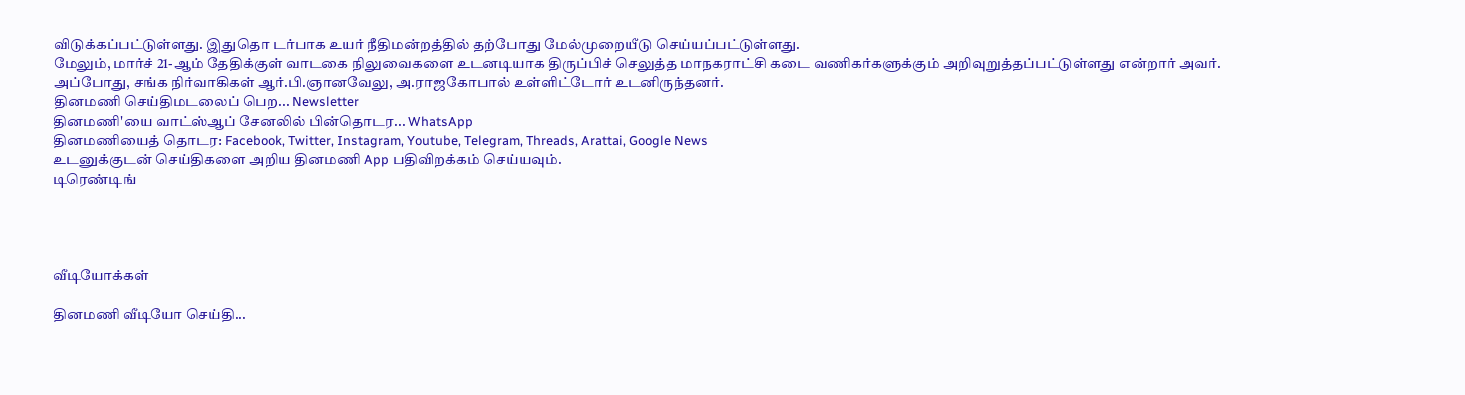விடுக்கப்பட்டுள்ளது. இதுதொ டர்பாக உயர் நீதிமன்றத்தில் தற்போது மேல்முறையீடு செய்யப்பட்டுள்ளது.
மேலும், மார்ச் 21-ஆம் தேதிக்குள் வாடகை நிலுவைகளை உடனடியாக திருப்பிச் செலுத்த மாநகராட்சி கடை வணிகர்களுக்கும் அறிவுறுத்தப்பட்டுள்ளது என்றார் அவர்.
அப்போது, சங்க நிர்வாகிகள் ஆர்.பி.ஞானவேலு, அ.ராஜகோபால் உள்ளிட்டோர் உடனிருந்தனர்.
தினமணி செய்திமடலைப் பெற... Newsletter
தினமணி'யை வாட்ஸ்ஆப் சேனலில் பின்தொடர... WhatsApp
தினமணியைத் தொடர: Facebook, Twitter, Instagram, Youtube, Telegram, Threads, Arattai, Google News
உடனுக்குடன் செய்திகளை அறிய தினமணி App பதிவிறக்கம் செய்யவும்.
டிரெண்டிங்




வீடியோக்கள்

தினமணி வீடியோ செய்தி...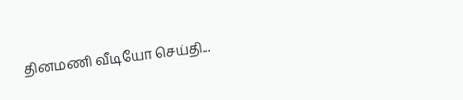தினமணி வீடியோ செய்தி...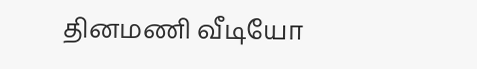தினமணி வீடியோ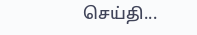செய்தி...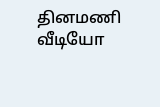தினமணி வீடியோ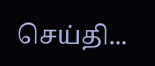செய்தி...